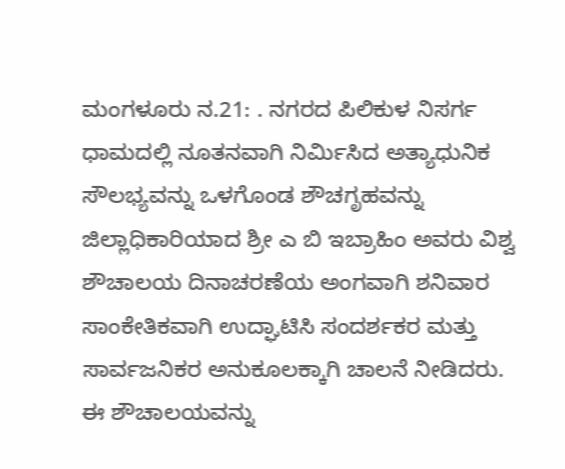ಮಂಗಳೂರು ನ.21: . ನಗರದ ಪಿಲಿಕುಳ ನಿಸರ್ಗ ಧಾಮದಲ್ಲಿ ನೂತನವಾಗಿ ನಿರ್ಮಿಸಿದ ಅತ್ಯಾಧುನಿಕ ಸೌಲಭ್ಯವನ್ನು ಒಳಗೊಂಡ ಶೌಚಗೃಹವನ್ನು ಜಿಲ್ಲಾಧಿಕಾರಿಯಾದ ಶ್ರೀ ಎ ಬಿ ಇಬ್ರಾಹಿಂ ಅವರು ವಿಶ್ವ ಶೌಚಾಲಯ ದಿನಾಚರಣೆಯ ಅಂಗವಾಗಿ ಶನಿವಾರ ಸಾಂಕೇತಿಕವಾಗಿ ಉದ್ಘಾಟಿಸಿ ಸಂದರ್ಶಕರ ಮತ್ತು ಸಾರ್ವಜನಿಕರ ಅನುಕೂಲಕ್ಕಾಗಿ ಚಾಲನೆ ನೀಡಿದರು.
ಈ ಶೌಚಾಲಯವನ್ನು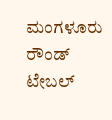ಮಂಗಳೂರು ರೌಂಡ್ ಟೇಬಲ್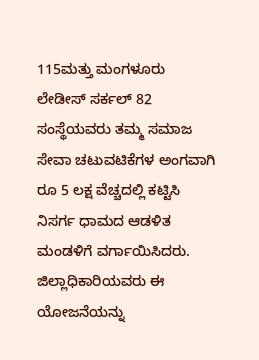115ಮತ್ತು ಮಂಗಳೂರು ಲೇಡೀಸ್ ಸರ್ಕಲ್ 82 ಸಂಸ್ಥೆಯವರು ತಮ್ಮ ಸಮಾಜ ಸೇವಾ ಚಟುವಟಿಕೆಗಳ ಅಂಗವಾಗಿ ರೂ 5 ಲಕ್ಷ ವೆಚ್ಚದಲ್ಲಿ ಕಟ್ಟಿಸಿ ನಿಸರ್ಗ ಧಾಮದ ಆಡಳಿತ ಮಂಡಳಿಗೆ ವರ್ಗಾಯಿಸಿದರು.
ಜಿಲ್ಲಾಧಿಕಾರಿಯವರು ಈ ಯೋಜನೆಯನ್ನು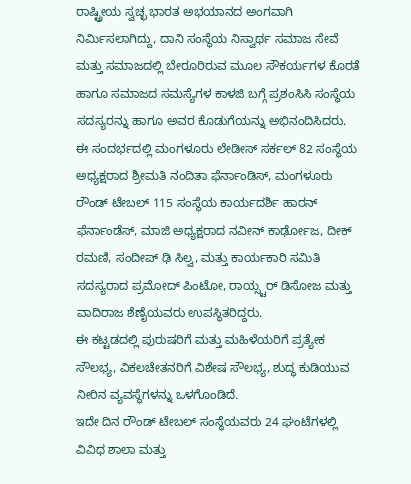ರಾಷ್ಟ್ರೀಯ ಸ್ವಚ್ಛ ಭಾರತ ಅಭಯಾನದ ಅಂಗವಾಗಿ ನಿರ್ಮಿಸಲಾಗಿದ್ದು, ದಾನಿ ಸಂಸ್ಥೆಯ ನಿಸ್ವಾರ್ಥ ಸಮಾಜ ಸೇವೆ ಮತ್ತು ಸಮಾಜದಲ್ಲಿ ಬೇರೂರಿರುವ ಮೂಲ ಸೌಕರ್ಯಗಳ ಕೊರತೆ ಹಾಗೂ ಸಮಾಜದ ಸಮಸ್ಯೆಗಳ ಕಾಳಜಿ ಬಗ್ಗೆ ಪ್ರಶಂಸಿಸಿ ಸಂಸ್ಥೆಯ ಸದಸ್ಯರನ್ನು ಹಾಗೂ ಅವರ ಕೊಡುಗೆಯನ್ನು ಅಭಿನಂದಿಸಿದರು.
ಈ ಸಂದರ್ಭದಲ್ಲಿ ಮಂಗಳೂರು ಲೇಡೀಸ್ ಸರ್ಕಲ್ 82 ಸಂಸ್ಥೆಯ ಅಧ್ಯಕ್ಷರಾದ ಶ್ರೀಮತಿ ನಂದಿತಾ ಫೆರ್ನಾಂಡಿಸ್, ಮಂಗಳೂರು ರೌಂಡ್ ಟೇಬಲ್ 115 ಸಂಸ್ಥೆಯ ಕಾರ್ಯದರ್ಶಿ ಹಾರನ್ ಫೆರ್ನಾಂಡೆಸ್, ಮಾಜಿ ಅಧ್ಯಕ್ಷರಾದ ನವೀನ್ ಕಾರ್ಢೋಜ, ದೀಕ್ ರಮಣಿ, ಸಂದೀಪ್ ಢಿ ಸಿಲ್ವ, ಮತ್ತು ಕಾರ್ಯಕಾರಿ ಸಮಿತಿ ಸದಸ್ಯರಾದ ಪ್ರಮೋದ್ ಪಿಂಟೋ, ರಾಯ್ಸ್ಟರ್ ಡಿಸೋಜ ಮತ್ತು ವಾದಿರಾಜ ಶೆಣೈಯವರು ಉಪಸ್ಥಿತರಿದ್ದರು.
ಈ ಕಟ್ಟಡದಲ್ಲಿ ಪುರುಷರಿಗೆ ಮತ್ತು ಮಹಿಳೆಯರಿಗೆ ಪ್ರತ್ಯೇಕ ಸೌಲಭ್ಯ, ವಿಕಲಚೇತನರಿಗೆ ವಿಶೇಷ ಸೌಲಭ್ಯ, ಶುದ್ಧ ಕುಡಿಯುವ ನೀರಿನ ವ್ಯವಸ್ಥೆಗಳನ್ನು ಒಳಗೊಂಡಿದೆ.
ಇದೇ ದಿನ ರೌಂಡ್ ಟೇಬಲ್ ಸಂಸ್ಥೆಯವರು 24 ಘಂಟೆಗಳಲ್ಲಿ ವಿವಿಧ ಶಾಲಾ ಮತ್ತು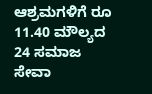ಆಶ್ರಮಗಳಿಗೆ ರೂ 11.40 ಮೌಲ್ಯದ 24 ಸಮಾಜ ಸೇವಾ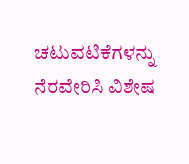ಚಟುವಟಿಕೆಗಳನ್ನು ನೆರವೇರಿಸಿ ವಿಶೇಷ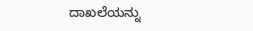ದಾಖಲೆಯನ್ನು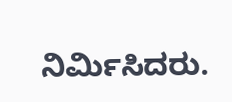ನಿರ್ಮಿಸಿದರು.